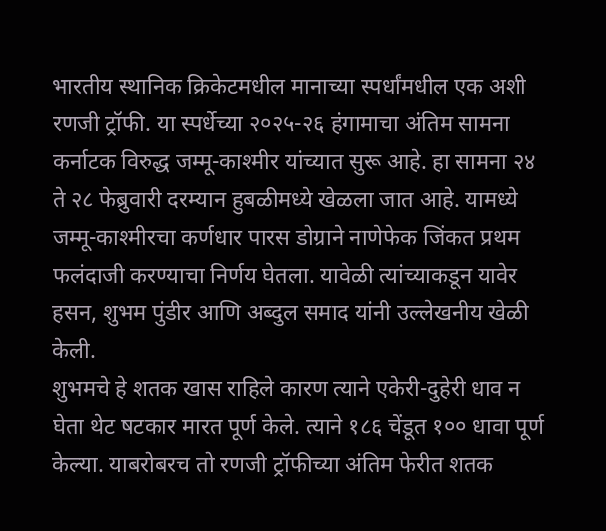भारतीय स्थानिक क्रिकेटमधील मानाच्या स्पर्धांमधील एक अशी रणजी ट्रॉफी. या स्पर्धेच्या २०२५-२६ हंगामाचा अंतिम सामना कर्नाटक विरुद्ध जम्मू-काश्मीर यांच्यात सुरू आहे. हा सामना २४ ते २८ फेब्रुवारी दरम्यान हुबळीमध्ये खेळला जात आहे. यामध्ये जम्मू-काश्मीरचा कर्णधार पारस डोग्राने नाणेफेक जिंकत प्रथम फलंदाजी करण्याचा निर्णय घेतला. यावेळी त्यांच्याकडून यावेर हसन, शुभम पुंडीर आणि अब्दुल समाद यांनी उल्लेखनीय खेळी केली.
शुभमचे हे शतक खास राहिले कारण त्याने एकेरी-दुहेरी धाव न घेता थेट षटकार मारत पूर्ण केले. त्याने १८६ चेंडूत १०० धावा पूर्ण केल्या. याबरोबरच तो रणजी ट्रॉफीच्या अंतिम फेरीत शतक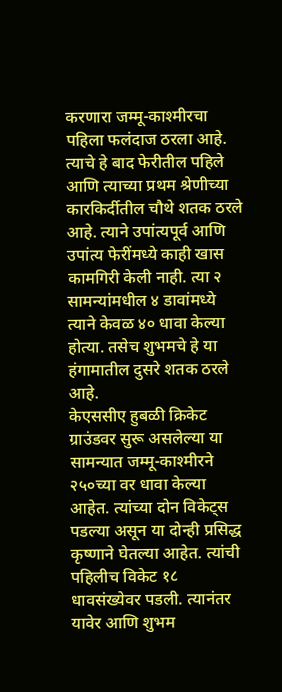करणारा जम्मू-काश्मीरचा पहिला फलंदाज ठरला आहे. त्याचे हे बाद फेरीतील पहिले आणि त्याच्या प्रथम श्रेणीच्या कारकिर्दीतील चौथे शतक ठरले आहे. त्याने उपांत्यपूर्व आणि उपांत्य फेरींमध्ये काही खास कामगिरी केली नाही. त्या २ सामन्यांमधील ४ डावांमध्ये त्याने केवळ ४० धावा केल्या होत्या. तसेच शुभमचे हे या हंगामातील दुसरे शतक ठरले आहे.
केएससीए हुबळी क्रिकेट ग्राउंडवर सुरू असलेल्या या सामन्यात जम्मू-काश्मीरने २५०च्या वर धावा केल्या आहेत. त्यांच्या दोन विकेट्स पडल्या असून या दोन्ही प्रसिद्ध कृष्णाने घेतल्या आहेत. त्यांची पहिलीच विकेट १८ धावसंख्येवर पडली. त्यानंतर यावेर आणि शुभम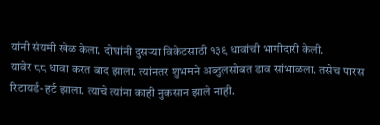यांनी संयमी खेळ केला. दोघांनी दुसऱ्या विकेटसाठी १३९ धावांची भागीदारी केली.
यावेर ८८ धावा करत बाद झाला. त्यांनतर शुभमने अब्दुलसोबत डाव सांभाळला. तसेच पारस रिटायर्ड-हर्ट झाला. त्याचे त्यांना काही नुकसान झाले नाही.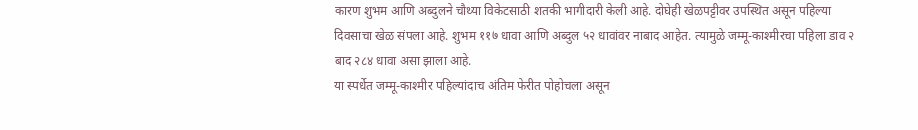कारण शुभम आणि अब्दुलने चौथ्या विकेटसाठी शतकी भागीदारी केली आहे. दोघेही खेळपट्टीवर उपस्थित असून पहिल्या दिवसाचा खेळ संपला आहे. शुभम ११७ धावा आणि अब्दुल ५२ धावांवर नाबाद आहेत. त्यामुळे जम्मू-काश्मीरचा पहिला डाव २ बाद २८४ धावा असा झाला आहे.
या स्पर्धेत जम्मू-काश्मीर पहिल्यांदाच अंतिम फेरीत पोहोचला असून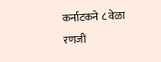कर्नाटकने ८ वेळा रणजी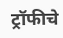ट्रॉफीचे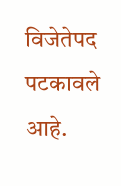विजेतेपद पटकावले आहे.